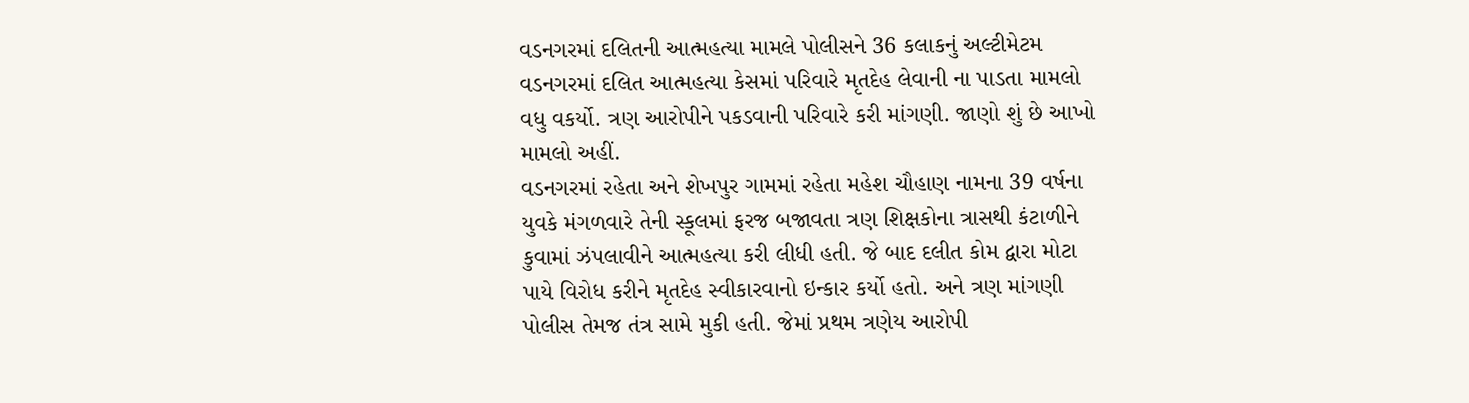વડનગરમાં દલિતની આત્મહત્યા મામલે પોલીસને 36 કલાકનું અલ્ટીમેટમ
વડનગરમાં દલિત આત્મહત્યા કેસમાં પરિવારે મૃતદેહ લેવાની ના પાડતા મામલો વધુ વકર્યો. ત્રણ આરોપીને પકડવાની પરિવારે કરી માંગણી. જાણો શું છે આખો મામલો અહીં.
વડનગરમાં રહેતા અને શેખપુર ગામમાં રહેતા મહેશ ચૌહાણ નામના 39 વર્ષના યુવકે મંગળવારે તેની સ્કૂલમાં ફરજ બજાવતા ત્રણ શિક્ષકોના ત્રાસથી કંટાળીને કુવામાં ઝંપલાવીને આત્મહત્યા કરી લીધી હતી. જે બાદ દલીત કોમ દ્વારા મોટા પાયે વિરોધ કરીને મૃતદેહ સ્વીકારવાનો ઇન્કાર કર્યો હતો. અને ત્રણ માંગણી પોલીસ તેમજ તંત્ર સામે મુકી હતી. જેમાં પ્રથમ ત્રણેય આરોપી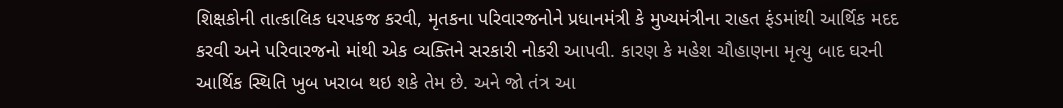શિક્ષકોની તાત્કાલિક ધરપકજ કરવી, મૃતકના પરિવારજનોને પ્રધાનમંત્રી કે મુખ્યમંત્રીના રાહત ફંડમાંથી આર્થિક મદદ કરવી અને પરિવારજનો માંથી એક વ્યક્તિને સરકારી નોકરી આપવી. કારણ કે મહેશ ચૌહાણના મૃત્યુ બાદ ઘરની આર્થિક સ્થિતિ ખુબ ખરાબ થઇ શકે તેમ છે. અને જો તંત્ર આ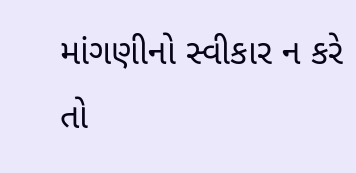માંગણીનો સ્વીકાર ન કરે તો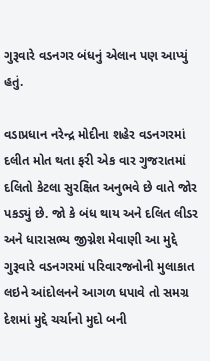ગુરૂવારે વડનગર બંધનું એલાન પણ આપ્યું હતું.

વડાપ્રધાન નરેન્દ્ર મોદીના શહેર વડનગરમાં દલીત મોત થતા ફરી એક વાર ગુજરાતમાં દલિતો કેટલા સુરક્ષિત અનુભવે છે વાતે જોર પકડ્યું છે. જો કે બંધ થાય અને દલિત લીડર અને ધારાસભ્ય જીગ્નેશ મેવાણી આ મુદ્દે ગુરૂવારે વડનગરમાં પરિવારજનોની મુલાકાત લઇને આંદોલનને આગળ ધપાવે તો સમગ્ર દેશમાં મુદ્દે ચર્ચાનો મુદો બની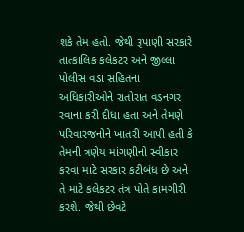શકે તેમ હતો. જેથી રૂપાણી સરકારે તાત્કાલિક કલેકટર અને જીલ્લા પોલીસ વડા સહિતના અધિકારીઓને રાતોરાત વડનગર રવાના કરી દીધા હતા અને તેમણે પરિવારજનોને ખાતરી આપી હતી કે તેમની ત્રણેય માંગણીનો સ્વીકાર કરવા માટે સરકાર કટીબંધ છે અને તે માટે કલેકટર તંત્ર પોતે કામગીરી કરશે. જેથી છેવટે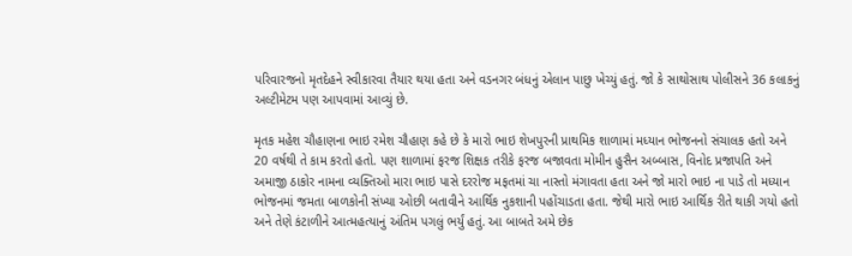પરિવારજનો મૃતદેહને સ્વીકારવા તૈયાર થયા હતા અને વડનગર બંધનું એલાન પાછુ ખેચ્યું હતું. જો કે સાથોસાથ પોલીસને 36 કલાકનું અલ્ટીમેટમ પણ આપવામાં આવ્યું છે.

મૃતક મહેશ ચૌહાણના ભાઇ રમેશ ચૌહાણ કહે છે કે મારો ભાઇ શેખપુરની પ્રાથમિક શાળામાં મધ્યાન ભોજનનો સંચાલક હતો અને 20 વર્ષથી તે કામ કરતો હતો. પણ શાળામાં ફરજ શિક્ષક તરીકે ફરજ બજાવતા મોમીન હુસૈન અબ્બાસ, વિનોદ પ્રજાપતિ અને અમાજી ઠાકોર નામના વ્યક્તિઓ મારા ભાઇ પાસે દરરોજ મફતમાં ચા નાસ્તો મંગાવતા હતા અને જો મારો ભાઇ ના પાડે તો મધ્યાન ભોજનમાં જમતા બાળકોની સંખ્યા ઓછી બતાવીને આર્થિક નુકશાની પહોંચાડતા હતા. જેથી મારો ભાઇ આર્થિક રીતે થાકી ગયો હતો અને તેણે કંટાળીને આત્મહત્યાનું અંતિમ પગલું ભર્યું હતું. આ બાબતે અમે છેક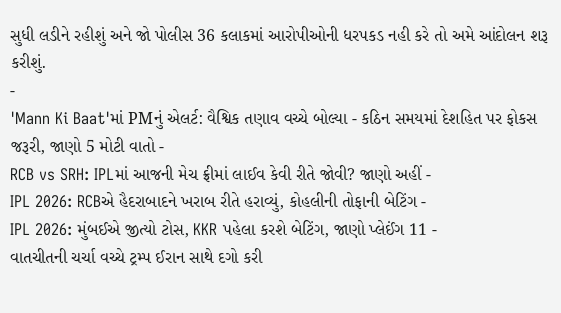સુધી લડીને રહીશું અને જો પોલીસ 36 કલાકમાં આરોપીઓની ધરપકડ નહી કરે તો અમે આંદોલન શરૂ કરીશું.
-
'Mann Ki Baat'માં PMનું એલર્ટ: વૈશ્વિક તણાવ વચ્ચે બોલ્યા - કઠિન સમયમાં દેશહિત પર ફોકસ જરૂરી, જાણો 5 મોટી વાતો -
RCB vs SRH: IPLમાં આજની મેચ ફ્રીમાં લાઈવ કેવી રીતે જોવી? જાણો અહીં -
IPL 2026: RCBએ હૈદરાબાદને ખરાબ રીતે હરાવ્યું, કોહલીની તોફાની બેટિંગ -
IPL 2026: મુંબઈએ જીત્યો ટોસ, KKR પહેલા કરશે બેટિંગ, જાણો પ્લેઈંગ 11 -
વાતચીતની ચર્ચા વચ્ચે ટ્રમ્પ ઈરાન સાથે દગો કરી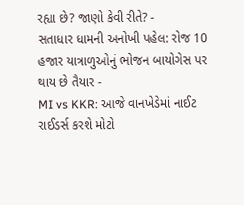રહ્યા છે? જાણો કેવી રીતે? -
સતાધાર ધામની અનોખી પહેલ: રોજ 10 હજાર યાત્રાળુઓનું ભોજન બાયોગેસ પર થાય છે તૈયાર -
MI vs KKR: આજે વાનખેડેમાં નાઈટ રાઈડર્સ કરશે મોટો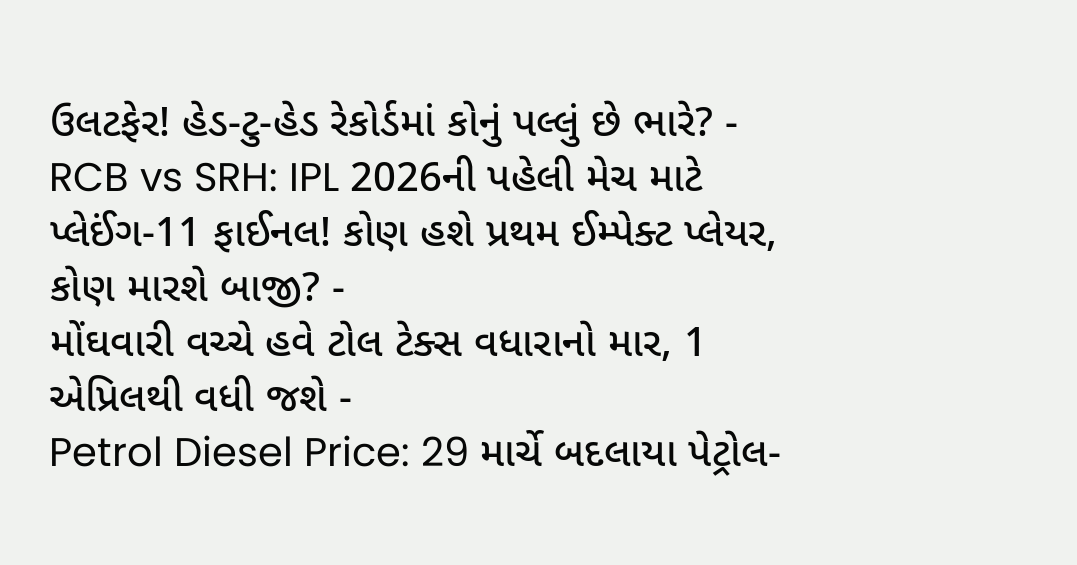ઉલટફેર! હેડ-ટુ-હેડ રેકોર્ડમાં કોનું પલ્લું છે ભારે? -
RCB vs SRH: IPL 2026ની પહેલી મેચ માટે પ્લેઈંગ-11 ફાઈનલ! કોણ હશે પ્રથમ ઈમ્પેક્ટ પ્લેયર, કોણ મારશે બાજી? -
મોંઘવારી વચ્ચે હવે ટોલ ટેક્સ વધારાનો માર, 1 એપ્રિલથી વધી જશે -
Petrol Diesel Price: 29 માર્ચે બદલાયા પેટ્રોલ-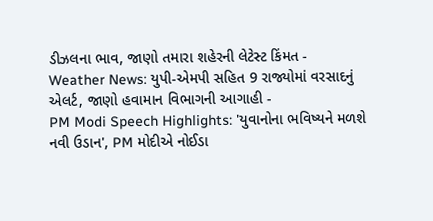ડીઝલના ભાવ, જાણો તમારા શહેરની લેટેસ્ટ કિંમત -
Weather News: યુપી-એમપી સહિત 9 રાજ્યોમાં વરસાદનું એલર્ટ, જાણો હવામાન વિભાગની આગાહી -
PM Modi Speech Highlights: 'યુવાનોના ભવિષ્યને મળશે નવી ઉડાન', PM મોદીએ નોઈડા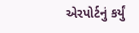એરપોર્ટનું કર્યું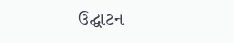ઉદ્ઘાટન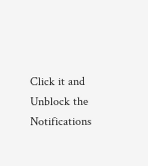Click it and Unblock the Notifications